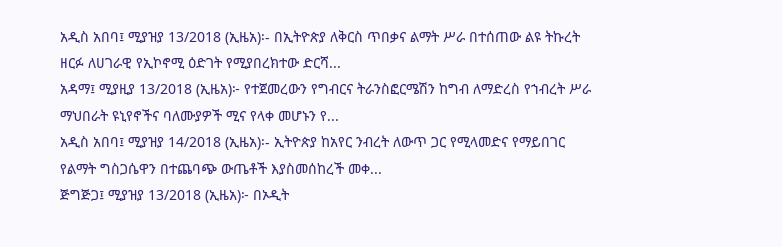አዲስ አበባ፤ ሚያዝያ 13/2018 (ኢዜአ)፡- በኢትዮጵያ ለቅርስ ጥበቃና ልማት ሥራ በተሰጠው ልዩ ትኩረት ዘርፉ ለሀገራዊ የኢኮኖሚ ዕድገት የሚያበረክተው ድርሻ...
አዳማ፤ ሚያዚያ 13/2018 (ኢዜአ)፦ የተጀመረውን የግብርና ትራንስፎርሜሽን ከግብ ለማድረስ የኀብረት ሥራ ማህበራት ዩኒየኖችና ባለሙያዎች ሚና የላቀ መሆኑን የ...
አዲስ አበባ፤ ሚያዝያ 14/2018 (ኢዜአ)፡- ኢትዮጵያ ከአየር ንብረት ለውጥ ጋር የሚላመድና የማይበገር የልማት ግስጋሴዋን በተጨባጭ ውጤቶች እያስመሰከረች መቀ...
ጅግጅጋ፤ ሚያዝያ 13/2018 (ኢዜአ)፦ በኦዲት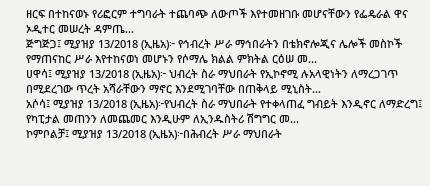ዘርፍ በተከናወኑ የሪፎርም ተግባራት ተጨባጭ ለውጦች እየተመዘገቡ መሆናቸውን የፌዴራል ዋና ኦዲተር መሠረት ዳምጤ...
ጅግጅጋ፤ ሚያዝያ 13/2018 (ኢዜአ)፦ የኅብረት ሥራ ማኅበራትን በቴክኖሎጂና ሌሎች መስኮች የማጠናከር ሥራ እየተከናወነ መሆኑን የሶማሌ ክልል ምክትል ርዕሠ መ...
ሀዋሳ፤ ሚያዝያ 13/2018 (ኢዜአ)፦ ህብረት ስራ ማህበራት የኢኮኖሚ ሉአላዊነትን ለማረጋገጥ በሚደረገው ጥረት አሻራቸውን ማኖር እንደሚገባቸው በጠቅላይ ሚኒስት...
አሶሳ፤ ሚያዝያ 13/2018 (ኢዜአ)፦የህብረት ስራ ማህበራት የተቀላጠፈ ግብይት እንዲኖር ለማድረግ፤ የካፒታል መጠንን ለመጨመር እንዲሁም ለኢንዱስትሪ ሽግግር መ...
ኮምቦልቻ፤ ሚያዝያ 13/2018 (ኢዜአ)፦በሕብረት ሥራ ማህበራት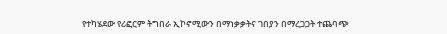የተካሄደው የሪፎርም ትግበራ ኢኮኖሚውን በማነቃቃትና ገበያን በማረጋጋት ተጨባጭ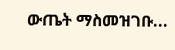ውጤት ማስመዝገቡ...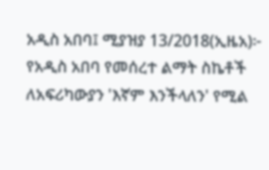አዲስ አበባ፤ ሚያዝያ 13/2018(ኢዜአ)፦ የአዲስ አበባ የመሰረተ ልማት ስኬቶች ለአፍሪካውያን 'እኛም እንችላለን' የሚል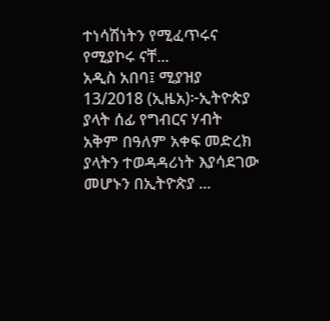ተነሳሽነትን የሚፈጥሩና የሚያኮሩ ናቸ...
አዲስ አበባ፤ ሚያዝያ 13/2018 (ኢዜአ)፦ኢትዮጵያ ያላት ሰፊ የግብርና ሃብት አቅም በዓለም አቀፍ መድረክ ያላትን ተወዳዳሪነት እያሳደገው መሆኑን በኢትዮጵያ ...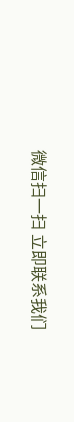微信扫一扫 立即联系我们